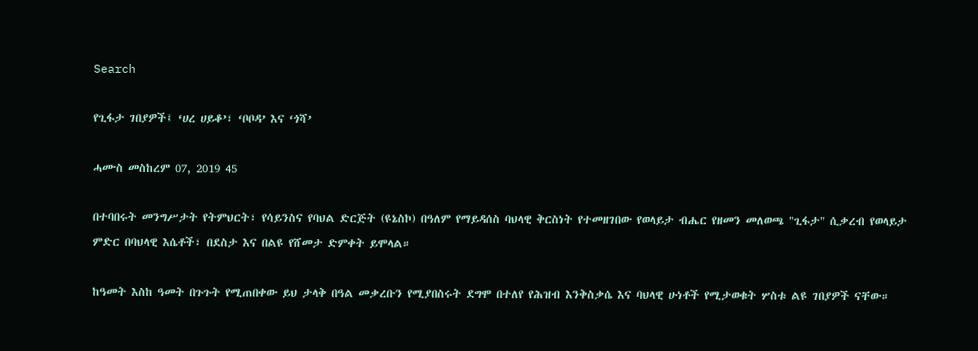Search

የጊፋታ ገበያዎች፤ ‘ሀረ ሀይቆ’፣ ‘ቦቦዳ’ እና ‘ጎሻ’

ሓሙስ መስከረም 07, 2019 45

በተባበሩት መንግሥታት የትምህርት፣ የሳይንስና የባህል ድርጅት (ዩኔስኮ) በዓለም የማይዳሰስ ባህላዊ ቅርስነት የተመዘገበው የወላይታ ብሔር የዘመን መለወጫ "ጊፋታ" ሲቃረብ የወላይታ ምድር በባህላዊ እሴቶች፣ በደስታ እና በልዩ የሸመታ ድምቀት ይሞላል።

ከዓመት እስከ ዓመት በጉጉት የሚጠበቀው ይህ ታላቅ በዓል መቃረቡን የሚያበስሩት ደግሞ በተለየ የሕዝብ እንቅስቃሴ እና ባህላዊ ሁነቶች የሚታወቁት ሦስቱ ልዩ ገበያዎች ናቸው።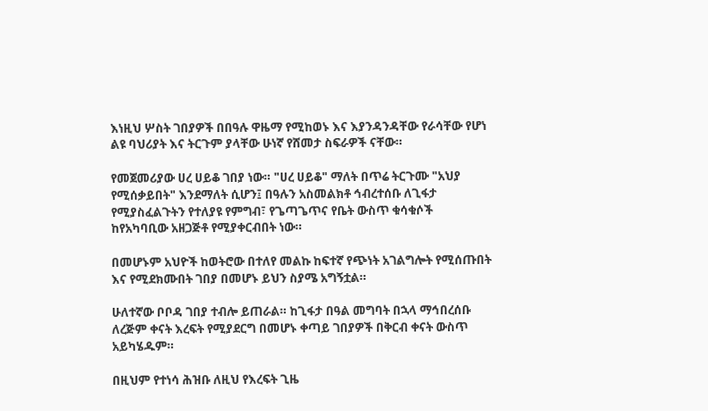እነዚህ ሦስት ገበያዎች በበዓሉ ዋዜማ የሚከወኑ እና እያንዳንዳቸው የራሳቸው የሆነ ልዩ ባህሪያት እና ትርጉም ያላቸው ሁነኛ የሸመታ ስፍራዎች ናቸው።

የመጀመሪያው ሀረ ሀይቆ ገበያ ነው። "ሀረ ሀይቆ" ማለት በጥሬ ትርጉሙ "አህያ የሚሰቃይበት" እንደማለት ሲሆን፤ በዓሉን አስመልክቶ ኅብረተሰቡ ለጊፋታ የሚያስፈልጉትን የተለያዩ የምግብ፣ የጌጣጌጥና የቤት ውስጥ ቁሳቁሶች ከየአካባቢው አዘጋጅቶ የሚያቀርብበት ነው።

በመሆኑም አህዮች ከወትሮው በተለየ መልኩ ከፍተኛ የጭነት አገልግሎት የሚሰጡበት እና የሚደክሙበት ገበያ በመሆኑ ይህን ስያሜ አግኝቷል።

ሁለተኛው ቦቦዳ ገበያ ተብሎ ይጠራል። ከጊፋታ በዓል መግባት በኋላ ማኅበረሰቡ ለረጅም ቀናት እረፍት የሚያደርግ በመሆኑ ቀጣይ ገበያዎች በቅርብ ቀናት ውስጥ አይካሄዱም።

በዚህም የተነሳ ሕዝቡ ለዚህ የእረፍት ጊዜ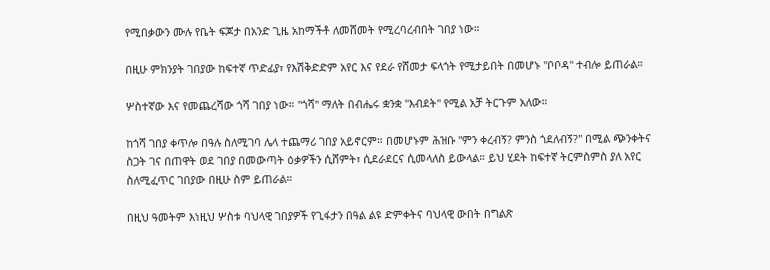የሚበቃውን ሙሉ የቤት ፍጆታ በአንድ ጊዜ አከማችቶ ለመሸመት የሚረባረብበት ገበያ ነው።

በዚሁ ምክንያት ገበያው ከፍተኛ ጥድፊያ፣ የእሽቅድድም አየር እና የደራ የሸመታ ፍላጎት የሚታይበት በመሆኑ "ቦቦዳ" ተብሎ ይጠራል።

ሦስተኛው እና የመጨረሻው ጎሻ ገበያ ነው። "ጎሻ" ማለት በብሔሩ ቋንቋ "እብደት" የሚል አቻ ትርጉም አለው።

ከጎሻ ገበያ ቀጥሎ በዓሉ ስለሚገባ ሌላ ተጨማሪ ገበያ አይኖርም። በመሆኑም ሕዝቡ "ምን ቀረብኝ? ምንስ ጎደለብኝ?" በሚል ጭንቀትና ስጋት ገና በጠዋት ወደ ገበያ በመውጣት ዕቃዎችን ሲሸምት፣ ሲደራደርና ሲመላለስ ይውላል። ይህ ሂደት ከፍተኛ ትርምስምስ ያለ አየር ስለሚፈጥር ገበያው በዚሁ ስም ይጠራል።

በዚህ ዓመትም እነዚህ ሦስቱ ባህላዊ ገበያዎች የጊፋታን በዓል ልዩ ድምቀትና ባህላዊ ውበት በግልጽ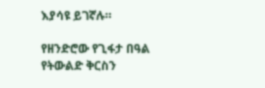እያሳዩ ይገኛሉ።

የዘንድሮው የጊፋታ በዓል የትውልድ ቅርስን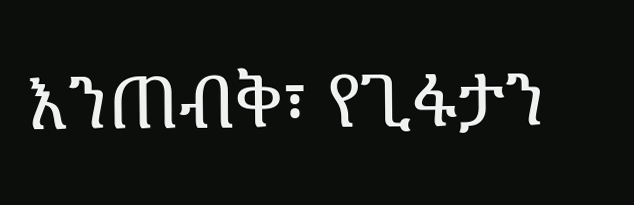እንጠብቅ፣ የጊፋታን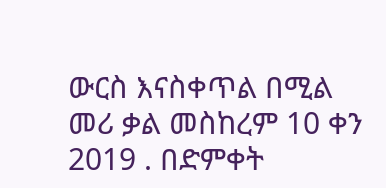ውርስ እናስቀጥል በሚል መሪ ቃል መስከረም 10 ቀን 2019 . በድምቀት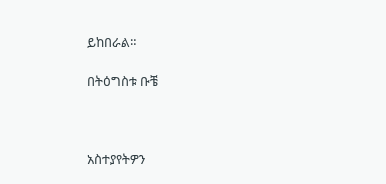ይከበራል።

በትዕግስቱ ቡቼ



አስተያየትዎን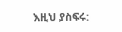እዚህ ያስፍሩ: